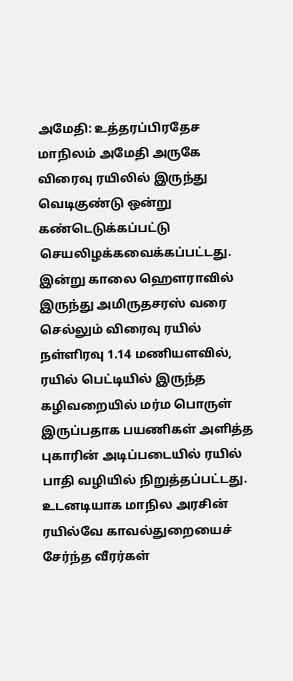அமேதி: உத்தரப்பிரதேச மாநிலம் அமேதி அருகே விரைவு ரயிலில் இருந்து வெடிகுண்டு ஒன்று கண்டெடுக்கப்பட்டு செயலிழக்கவைக்கப்பட்டது.
இன்று காலை ஹௌராவில் இருந்து அமிருதசரஸ் வரை செல்லும் விரைவு ரயில் நள்ளிரவு 1.14 மணியளவில், ரயில் பெட்டியில் இருந்த கழிவறையில் மர்ம பொருள் இருப்பதாக பயணிகள் அளித்த புகாரின் அடிப்படையில் ரயில் பாதி வழியில் நிறுத்தப்பட்டது.
உடனடியாக மாநில அரசின் ரயில்வே காவல்துறையைச் சேர்ந்த வீரர்கள்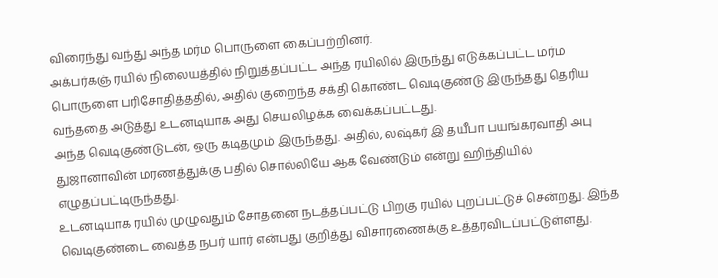விரைந்து வந்து அந்த மர்ம பொருளை கைப்பற்றினர்.
அக்பர்கஞ் ரயில் நிலையத்தில் நிறுத்தப்பட்ட அந்த ரயிலில் இருந்து எடுக்கப்பட்ட மர்ம பொருளை பரிசோதித்ததில், அதில் குறைந்த சக்தி கொண்ட வெடிகுண்டு இருந்தது தெரிய வந்ததை அடுத்து உடனடியாக அது செயலிழக்க வைக்கப்பட்டது.
அந்த வெடிகுண்டுடன், ஒரு கடிதமும் இருந்தது. அதில், லஷ்கர் இ தயீபா பயங்கரவாதி அபு துஜானாவின் மரணத்துக்கு பதில் சொல்லியே ஆக வேண்டும் என்று ஹிந்தியில் எழுதப்பட்டிருந்தது.
உடனடியாக ரயில் முழுவதும் சோதனை நடத்தப்பட்டு பிறகு ரயில் புறப்பட்டுச் சென்றது. இந்த வெடிகுண்டை வைத்த நபர் யார் என்பது குறித்து விசாரணைக்கு உத்தரவிடப்பட்டுள்ளது.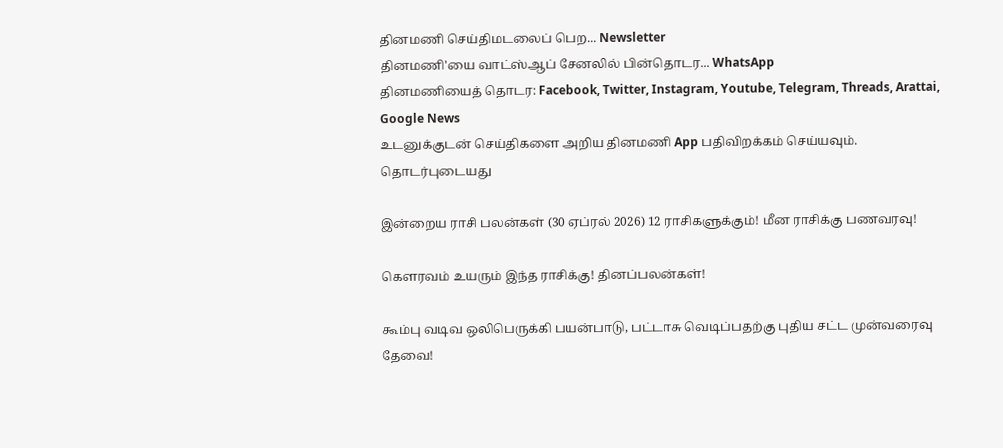தினமணி செய்திமடலைப் பெற... Newsletter
தினமணி'யை வாட்ஸ்ஆப் சேனலில் பின்தொடர... WhatsApp
தினமணியைத் தொடர: Facebook, Twitter, Instagram, Youtube, Telegram, Threads, Arattai, Google News
உடனுக்குடன் செய்திகளை அறிய தினமணி App பதிவிறக்கம் செய்யவும்.
தொடர்புடையது

இன்றைய ராசி பலன்கள் (30 ஏப்ரல் 2026) 12 ராசிகளுக்கும்! மீன ராசிக்கு பணவரவு!

கௌரவம் உயரும் இந்த ராசிக்கு! தினப்பலன்கள்!

கூம்பு வடிவ ஒலிபெருக்கி பயன்பாடு, பட்டாசு வெடிப்பதற்கு புதிய சட்ட முன்வரைவு தேவை!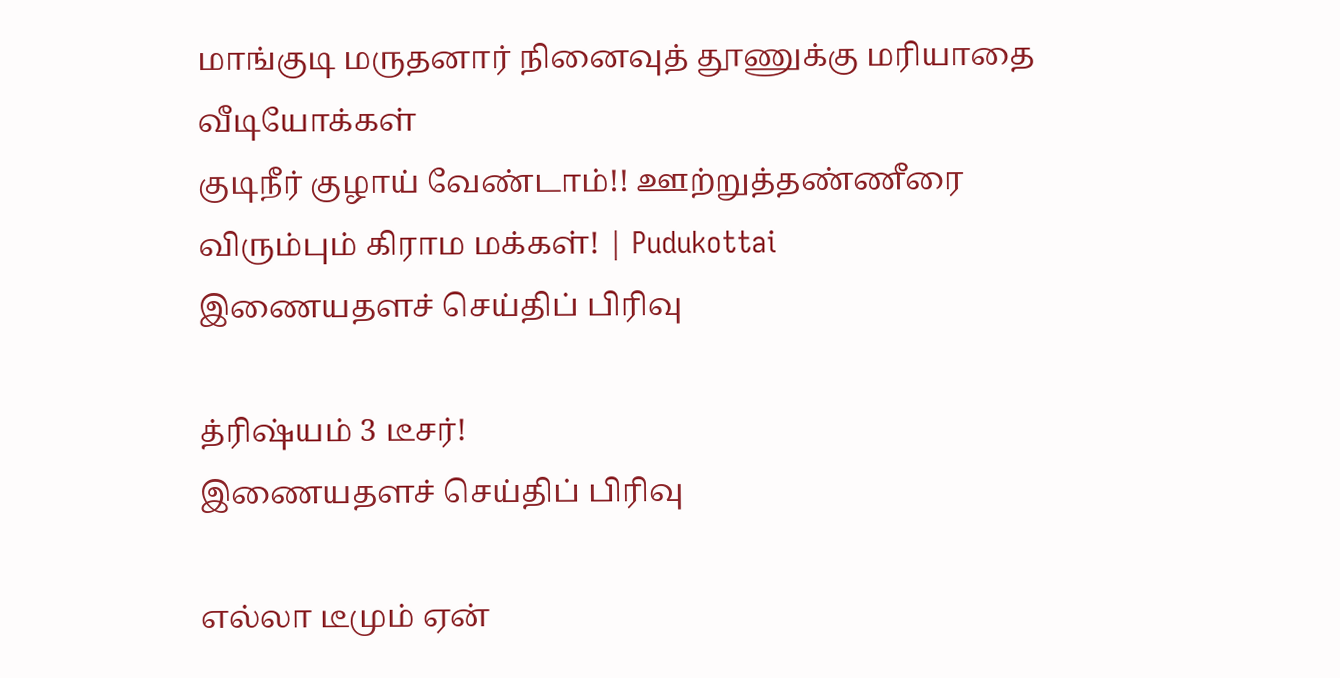மாங்குடி மருதனார் நினைவுத் தூணுக்கு மரியாதை
வீடியோக்கள்
குடிநீர் குழாய் வேண்டாம்!! ஊற்றுத்தண்ணீரை விரும்பும் கிராம மக்கள்! | Pudukottai
இணையதளச் செய்திப் பிரிவு

த்ரிஷ்யம் 3 டீசர்!
இணையதளச் செய்திப் பிரிவு

எல்லா டீமும் ஏன்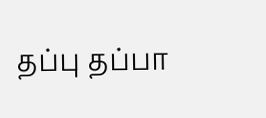தப்பு தப்பா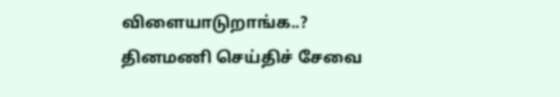விளையாடுறாங்க..?
தினமணி செய்திச் சேவை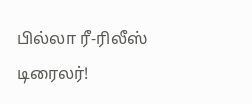பில்லா ரீ-ரிலீஸ் டிரைலர்!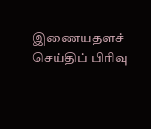இணையதளச் செய்திப் பிரிவு